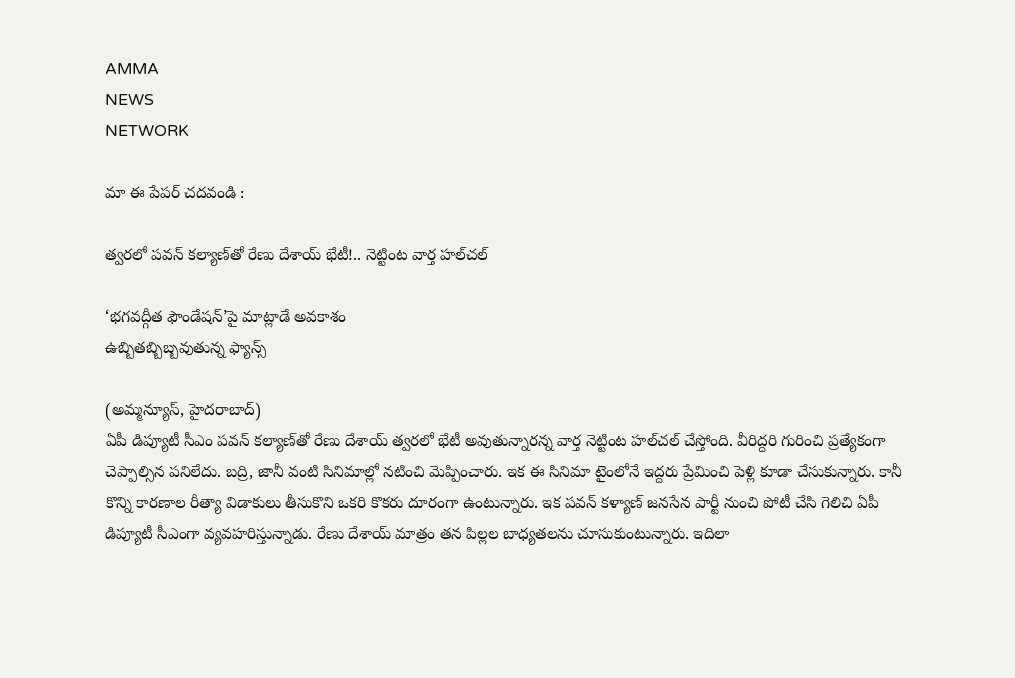AMMA
NEWS
NETWORK

మా ఈ పేపర్ చదవండి :

త్వరలో పవన్‌ కల్యాణ్‌తో రేణు దేశాయ్‌ భేటీ!.. నెట్టింట వార్త హల్‌చల్‌

‘భగవద్గీత ఫౌండేషన్‌’పై మాట్లాడే అవకాశం
ఉబ్బితబ్బిబ్బవుతున్న ఫ్యాన్స్‌

(అమ్మన్యూస్, హైదరాబాద్‌)
ఏపీ డిప్యూటీ సీఎం పవన్‌ కల్యాణ్‌తో రేణు దేశాయ్‌ త్వరలో భేటీ అవుతున్నారన్న వార్త నెట్టింట హల్‌చల్‌ చేస్తోంది. వీరిద్దరి గురించి ప్రత్యేకంగా చెప్పాల్సిన పనిలేదు. బద్రి, జానీ వంటి సినిమాల్లో నటించి మెప్పించారు. ఇక ఈ సినిమా టైంలోనే ఇద్దరు ప్రేమించి పెళ్లి కూడా చేసుకున్నారు. కానీ కొన్ని కారణాల రీత్యా విడాకులు తీసుకొని ఒకరి కొకరు దూరంగా ఉంటున్నారు. ఇక పవన్‌ కళ్యాణ్‌ జనసేన పార్టీ నుంచి పోటీ చేసి గెలిచి ఏపీ డిప్యూటీ సీఎంగా వ్యవహరిస్తున్నాడు. రేణు దేశాయ్‌ మాత్రం తన పిల్లల బాధ్యతలను చూసుకుంటున్నారు. ఇదిలా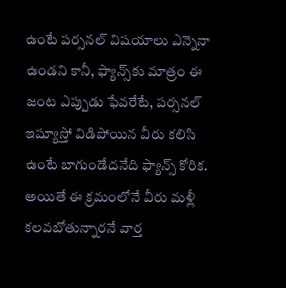ఉంటే పర్సనల్‌ విషయాలు ఎన్నెనా ఉండని కానీ, ఫ్యాన్స్‌కు మాత్రం ఈ జంట ఎప్పుడు ఫేవరేటే, పర్సనల్‌ ఇష్యూస్తో విడిపోయిన వీరు కలిసి ఉంటే బాగుండేదనేది ఫ్యాన్స్‌ కోరిక. అయితే ఈ క్రమంలోనే వీరు మళ్లీ కలవబోతున్నారనే వార్త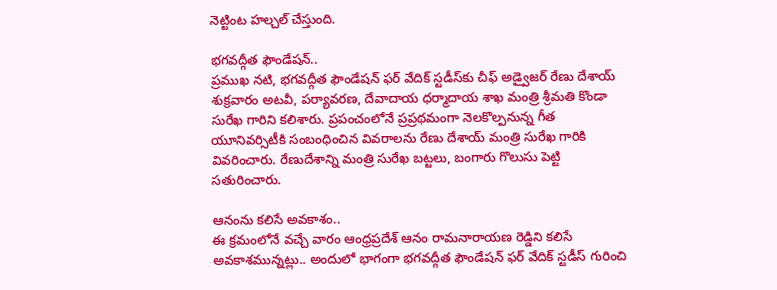నెట్టింట హల్చల్‌ చేస్తుంది.

భగవద్గీత ఫౌండేషన్‌..
ప్రముఖ నటి, భగవద్గీత ఫౌండేషన్‌ ఫర్‌ వేదిక్‌ స్టడీస్‌కు చీఫ్‌ అడ్వైజర్‌ రేణు దేశాయ్‌ శుక్రవారం అటవీ, పర్యావరణ, దేవాదాయ ధర్మాదాయ శాఖ మంత్రి శ్రీమతి కొండా సురేఖ గారిని కలిశారు. ప్రపంచంలోనే ప్రప్రథమంగా నెలకొల్పనున్న గీత యూనివర్సిటీకి సంబంధించిన వివరాలను రేణు దేశాయ్‌ మంత్రి సురేఖ గారికి వివరించారు. రేణుదేశాన్ని మంత్రి సురేఖ బట్టలు, బంగారు గొలుసు పెట్టి సతురించారు.

ఆనంను కలిసే అవకాశం..
ఈ క్రమంలోనే వచ్చే వారం ఆంధ్రప్రదేశ్‌ ఆనం రామనారాయణ రెడ్డిని కలిసే అవకాశమున్నట్లు.. అందులో భాగంగా భగవద్గీత ఫౌండేషన్‌ ఫర్‌ వేదిక్‌ స్టడీస్‌ గురించి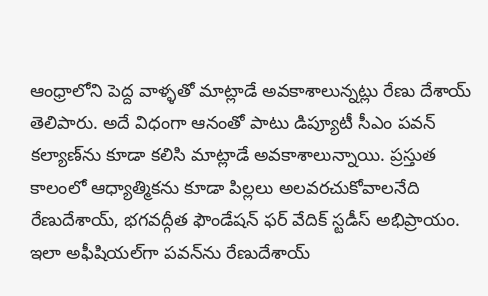ఆంధ్రాలోని పెద్ద వాళ్ళతో మాట్లాడే అవకాశాలున్నట్లు రేణు దేశాయ్‌ తెలిపారు. అదే విధంగా ఆనంతో పాటు డిప్యూటీ సీఎం పవన్‌ కల్యాణ్‌ను కూడా కలిసి మాట్లాడే అవకాశాలున్నాయి. ప్రస్తుత కాలంలో ఆధ్యాత్మికను కూడా పిల్లలు అలవరచుకోవాలనేది రేణుదేశాయ్, భగవద్గీత ఫౌండేషన్‌ ఫర్‌ వేదిక్‌ స్టడీస్‌ అభిప్రాయం. ఇలా అఫీషియల్‌గా పవన్‌ను రేణుదేశాయ్‌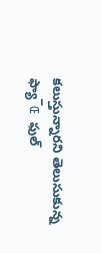కలుస్తున్నారని తెలుసుకున్న ఫ్యా¯Œ ఫుల్‌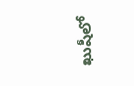ఖుషీలో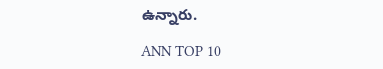ఉన్నారు.

ANN TOP 10